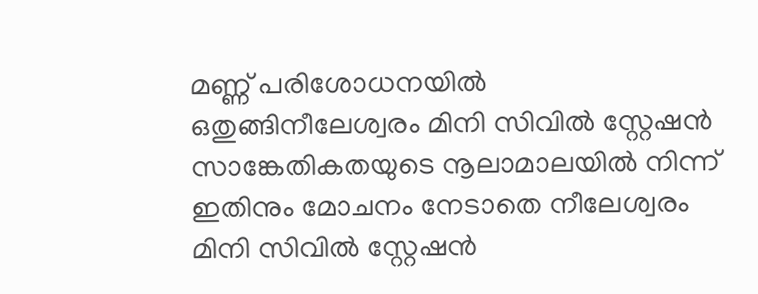മണ്ണ് പരിശോധനയിൽ ഒതുങ്ങിനീലേശ്വരം മിനി സിവിൽ സ്റ്റേഷൻ
സാങ്കേതികതയുടെ നൂലാമാലയിൽ നിന്ന് ഇതിനും മോചനം നേടാതെ നീലേശ്വരം മിനി സിവിൽ സ്റ്റേഷൻ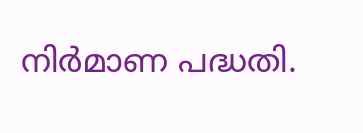നിർമാണ പദ്ധതി.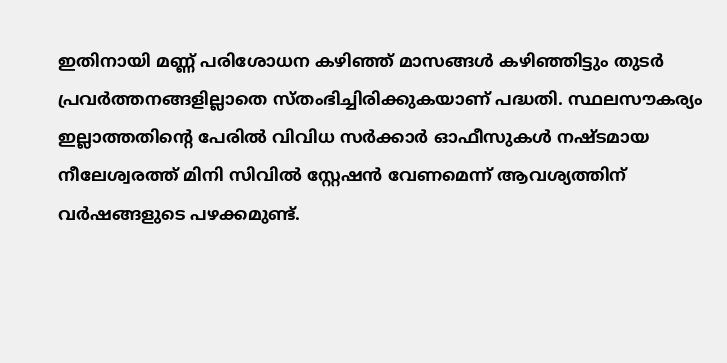ഇതിനായി മണ്ണ് പരിശോധന കഴിഞ്ഞ് മാസങ്ങൾ കഴിഞ്ഞിട്ടും തുടർ പ്രവർത്തനങ്ങളില്ലാതെ സ്തംഭിച്ചിരിക്കുകയാണ് പദ്ധതി. സ്ഥലസൗകര്യം ഇല്ലാത്തതിന്റെ പേരിൽ വിവിധ സർക്കാർ ഓഫീസുകൾ നഷ്ടമായ നീലേശ്വരത്ത് മിനി സിവിൽ സ്റ്റേഷൻ വേണമെന്ന് ആവശ്യത്തിന് വർഷങ്ങളുടെ പഴക്കമുണ്ട്.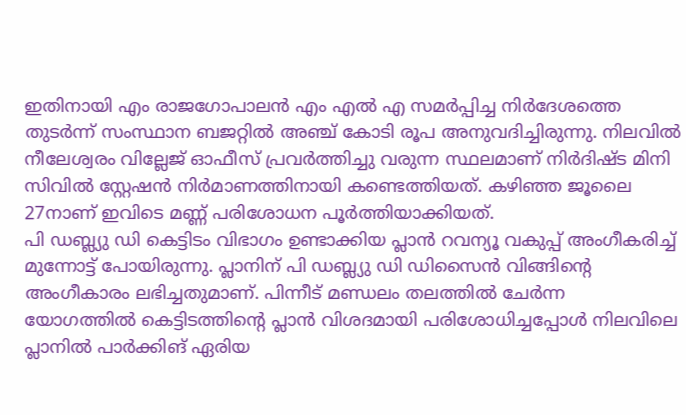ഇതിനായി എം രാജഗോപാലൻ എം എൽ എ സമർപ്പിച്ച നിർദേശത്തെ തുടർന്ന് സംസ്ഥാന ബജറ്റിൽ അഞ്ച് കോടി രൂപ അനുവദിച്ചിരുന്നു. നിലവിൽ നീലേശ്വരം വില്ലേജ് ഓഫീസ് പ്രവർത്തിച്ചു വരുന്ന സ്ഥലമാണ് നിർദിഷ്ട മിനി സിവിൽ സ്റ്റേഷൻ നിർമാണത്തിനായി കണ്ടെത്തിയത്. കഴിഞ്ഞ ജൂലൈ 27നാണ് ഇവിടെ മണ്ണ് പരിശോധന പൂർത്തിയാക്കിയത്.
പി ഡബ്ല്യു ഡി കെട്ടിടം വിഭാഗം ഉണ്ടാക്കിയ പ്ലാൻ റവന്യൂ വകുപ്പ് അംഗീകരിച്ച് മുന്നോട്ട് പോയിരുന്നു. പ്ലാനിന് പി ഡബ്ല്യു ഡി ഡിസൈൻ വിങ്ങിന്റെ അംഗീകാരം ലഭിച്ചതുമാണ്. പിന്നീട് മണ്ഡലം തലത്തിൽ ചേർന്ന യോഗത്തിൽ കെട്ടിടത്തിന്റെ പ്ലാൻ വിശദമായി പരിശോധിച്ചപ്പോൾ നിലവിലെ പ്ലാനിൽ പാർക്കിങ് ഏരിയ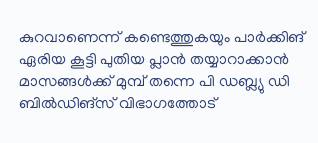കുറവാണെന്ന് കണ്ടെത്തുകയും പാർക്കിങ് ഏരിയ കൂട്ടി പുതിയ പ്ലാൻ തയ്യാറാക്കാൻ മാസങ്ങൾക്ക് മുമ്പ് തന്നെ പി ഡബ്ല്യു ഡി ബിൽഡിങ്സ് വിഭാഗത്തോട്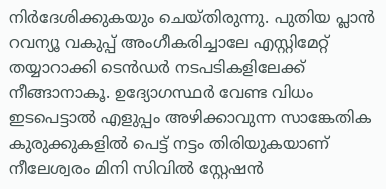നിർദേശിക്കുകയും ചെയ്തിരുന്നു. പുതിയ പ്ലാൻ റവന്യൂ വകുപ്പ് അംഗീകരിച്ചാലേ എസ്റ്റിമേറ്റ് തയ്യാറാക്കി ടെൻഡർ നടപടികളിലേക്ക് നീങ്ങാനാകൂ. ഉദ്യോഗസ്ഥർ വേണ്ട വിധം ഇടപെട്ടാൽ എളുപ്പം അഴിക്കാവുന്ന സാങ്കേതിക കുരുക്കുകളിൽ പെട്ട് നട്ടം തിരിയുകയാണ് നീലേശ്വരം മിനി സിവിൽ സ്റ്റേഷൻ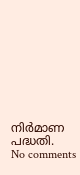നിർമാണ പദ്ധതി.
No comments